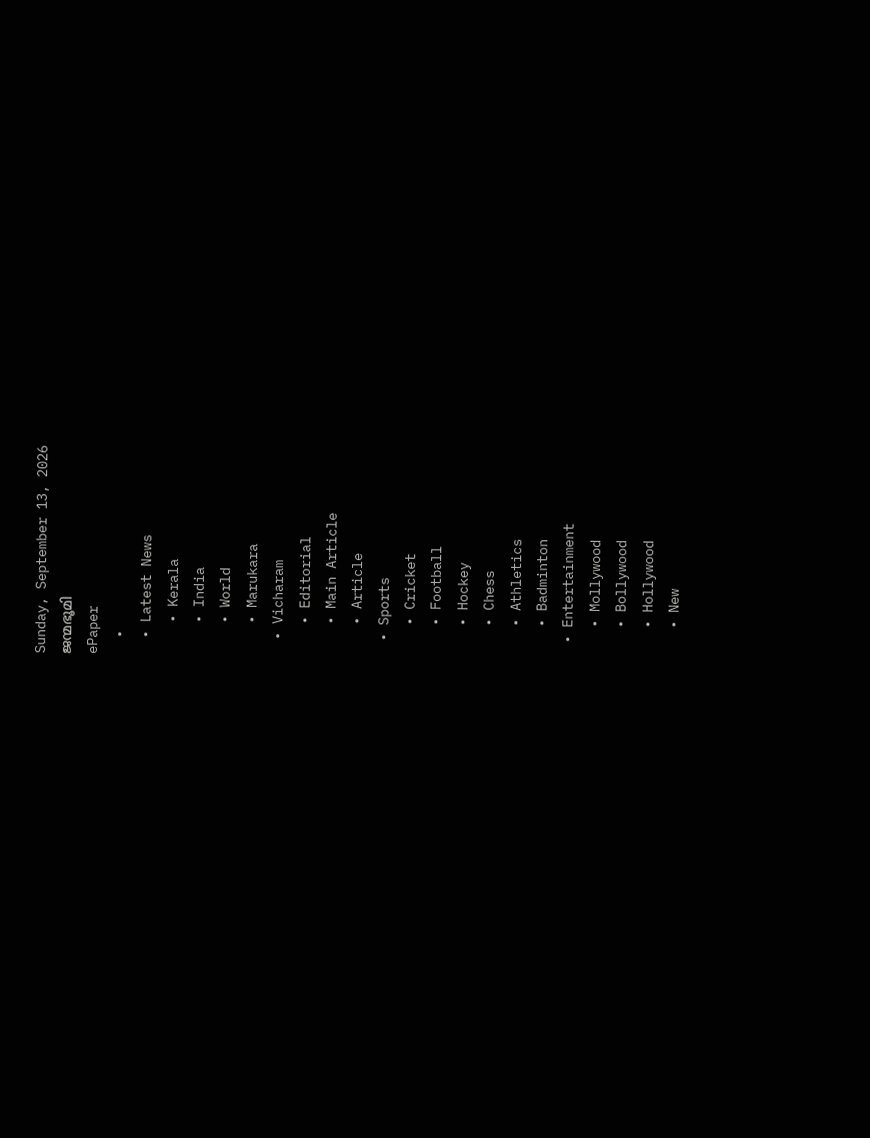Sunday, September 13, 2026
ജന്മഭൂമി
ePaper
  •
  • Latest News
    • Kerala
    • India
    • World
    • Marukara
  • Vicharam
    • Editorial
    • Main Article
    • Article
  • Sports
    • Cricket
    • Football
    • Hockey
    • Chess
    • Athletics
    • Badminton
  • Entertainment
    • Mollywood
    • Bollywood
    • Hollywood
    • New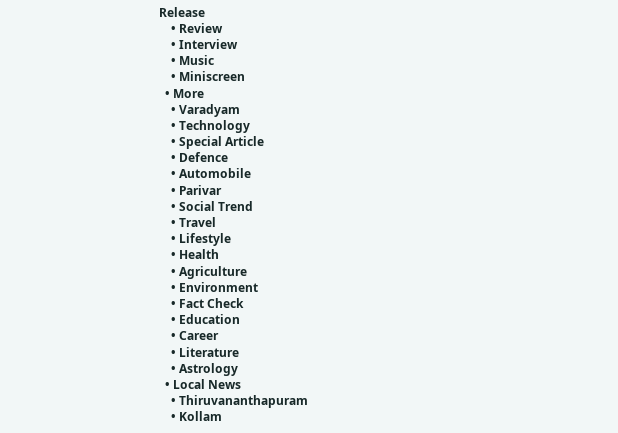Release
    • Review
    • Interview
    • Music
    • Miniscreen
  • More
    • Varadyam
    • Technology
    • Special Article
    • Defence
    • Automobile
    • Parivar
    • Social Trend
    • Travel
    • Lifestyle
    • Health
    • Agriculture
    • Environment
    • Fact Check
    • Education
    • Career
    • Literature
    • Astrology
  • Local News
    • Thiruvananthapuram
    • Kollam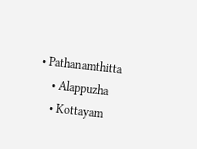• Pathanamthitta
    • Alappuzha
    • Kottayam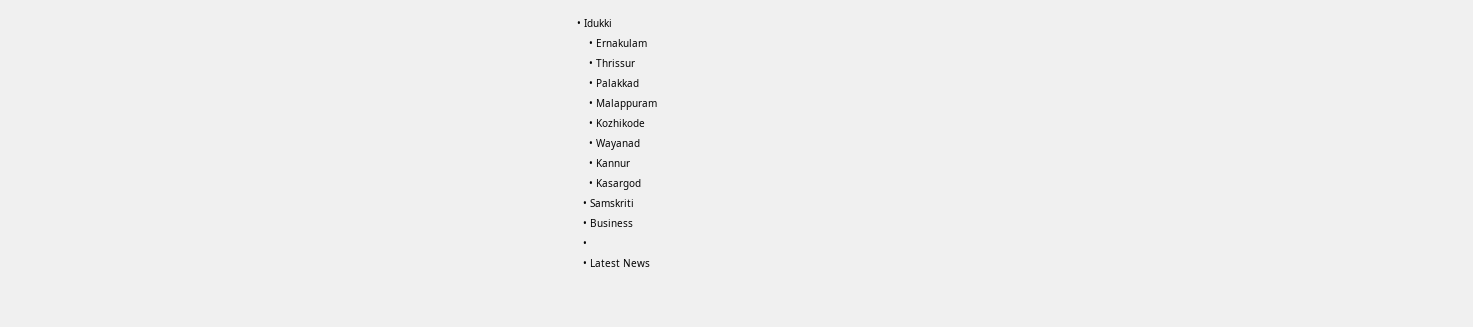• Idukki
    • Ernakulam
    • Thrissur
    • Palakkad
    • Malappuram
    • Kozhikode
    • Wayanad
    • Kannur
    • Kasargod
  • Samskriti
  • Business
  •
  • Latest News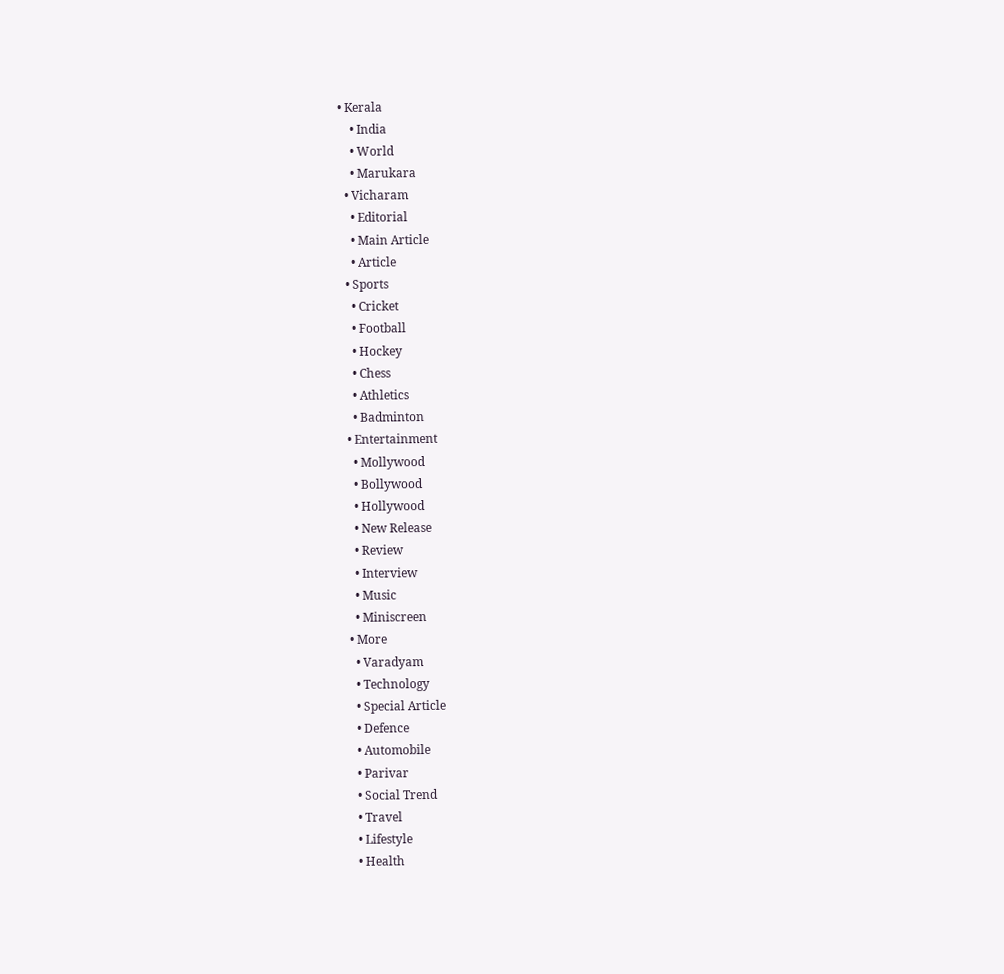• Kerala
    • India
    • World
    • Marukara
  • Vicharam
    • Editorial
    • Main Article
    • Article
  • Sports
    • Cricket
    • Football
    • Hockey
    • Chess
    • Athletics
    • Badminton
  • Entertainment
    • Mollywood
    • Bollywood
    • Hollywood
    • New Release
    • Review
    • Interview
    • Music
    • Miniscreen
  • More
    • Varadyam
    • Technology
    • Special Article
    • Defence
    • Automobile
    • Parivar
    • Social Trend
    • Travel
    • Lifestyle
    • Health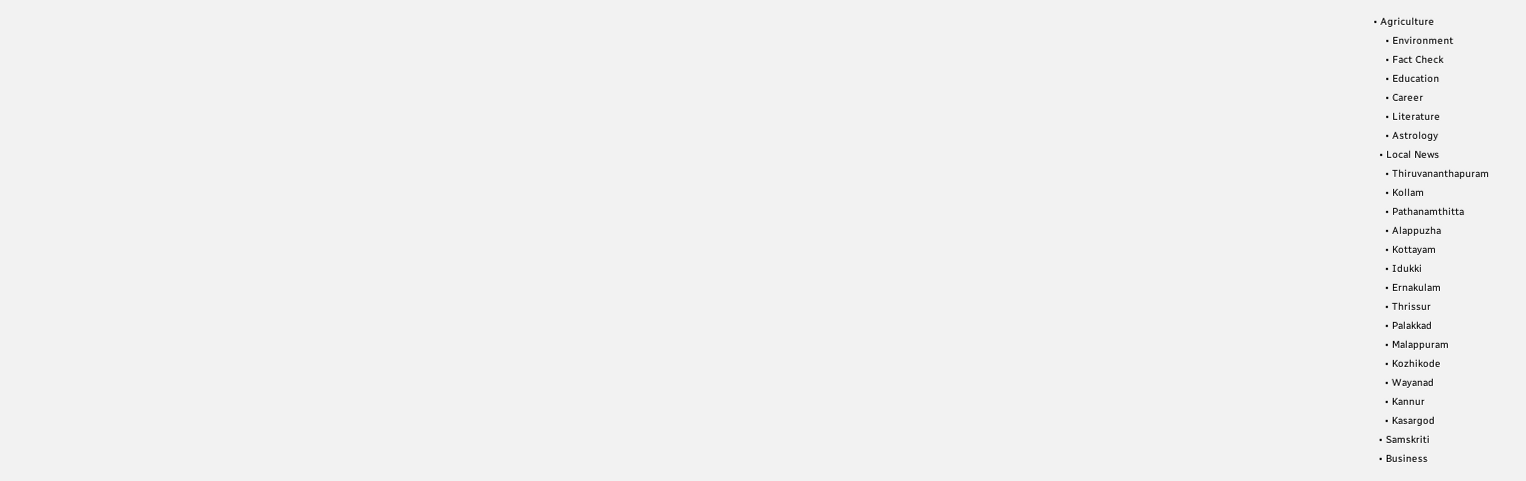• Agriculture
    • Environment
    • Fact Check
    • Education
    • Career
    • Literature
    • Astrology
  • Local News
    • Thiruvananthapuram
    • Kollam
    • Pathanamthitta
    • Alappuzha
    • Kottayam
    • Idukki
    • Ernakulam
    • Thrissur
    • Palakkad
    • Malappuram
    • Kozhikode
    • Wayanad
    • Kannur
    • Kasargod
  • Samskriti
  • Business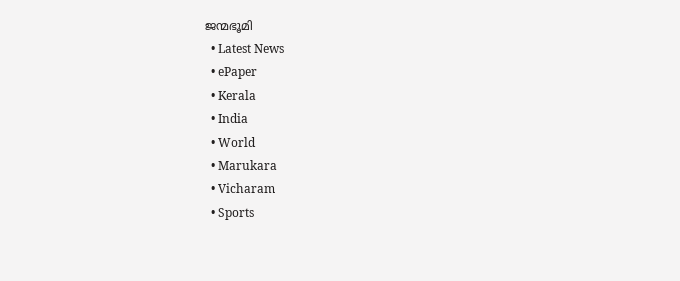ജന്മഭൂമി
  • Latest News
  • ePaper
  • Kerala
  • India
  • World
  • Marukara
  • Vicharam
  • Sports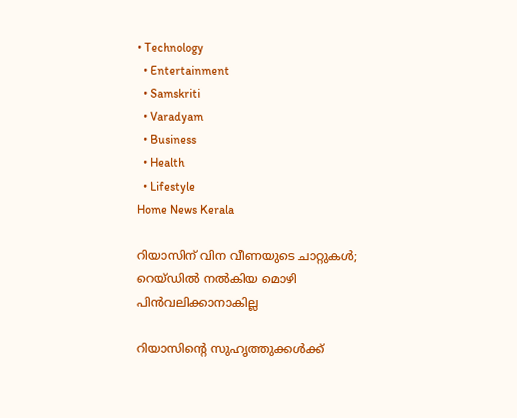• Technology
  • Entertainment
  • Samskriti
  • Varadyam
  • Business
  • Health
  • Lifestyle
Home News Kerala

റിയാസിന് വിന വീണയുടെ ചാറ്റുകള്‍; റെയ്ഡില്‍ നല്‍കിയ മൊഴി പിന്‍വലിക്കാനാകില്ല

റിയാസിന്റെ സുഹൃത്തുക്കള്‍ക്ക്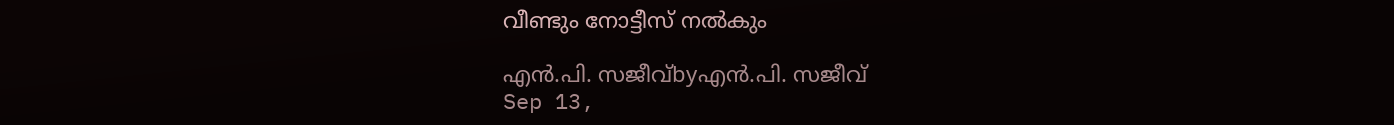വീണ്ടും നോട്ടീസ് നല്‍കും

എന്‍.പി. സജീവ്byഎന്‍.പി. സജീവ്
Sep 13,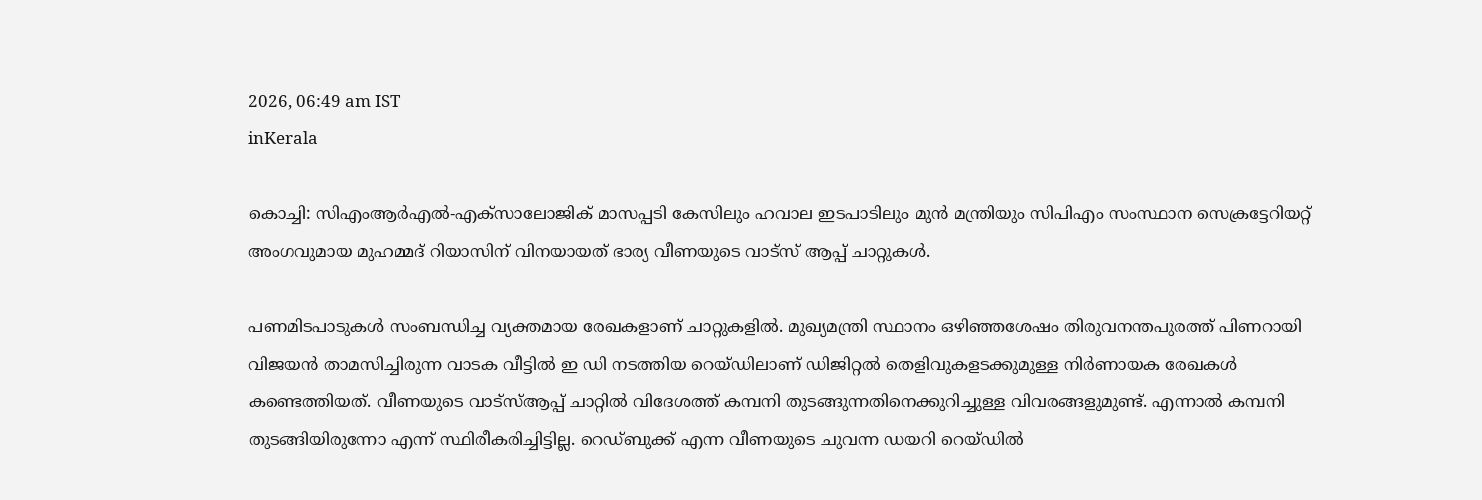2026, 06:49 am IST
inKerala

കൊച്ചി: സിഎംആര്‍എല്‍-എക്സാലോജിക് മാസപ്പടി കേസിലും ഹവാല ഇടപാടിലും മുന്‍ മന്ത്രിയും സിപിഎം സംസ്ഥാന സെക്രട്ടേറിയറ്റ് അംഗവുമായ മുഹമ്മദ് റിയാസിന് വിനയായത് ഭാര്യ വീണയുടെ വാട്‌സ് ആപ്പ് ചാറ്റുകള്‍.

പണമിടപാടുകള്‍ സംബന്ധിച്ച വ്യക്തമായ രേഖകളാണ് ചാറ്റുകളില്‍. മുഖ്യമന്ത്രി സ്ഥാനം ഒഴിഞ്ഞശേഷം തിരുവനന്തപുരത്ത് പിണറായി വിജയന്‍ താമസിച്ചിരുന്ന വാടക വീട്ടില്‍ ഇ ഡി നടത്തിയ റെയ്ഡിലാണ് ഡിജിറ്റല്‍ തെളിവുകളടക്കുമുള്ള നിര്‍ണായക രേഖകള്‍ കണ്ടെത്തിയത്. വീണയുടെ വാട്‌സ്ആപ്പ് ചാറ്റില്‍ വിദേശത്ത് കമ്പനി തുടങ്ങുന്നതിനെക്കുറിച്ചുള്ള വിവരങ്ങളുമുണ്ട്. എന്നാല്‍ കമ്പനി തുടങ്ങിയിരുന്നോ എന്ന് സ്ഥിരീകരിച്ചിട്ടില്ല. റെഡ്ബുക്ക് എന്ന വീണയുടെ ചുവന്ന ഡയറി റെയ്ഡില്‍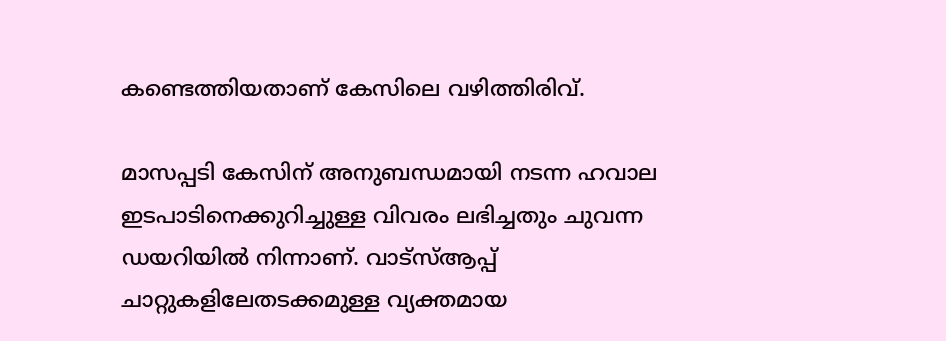കണ്ടെത്തിയതാണ് കേസിലെ വഴിത്തിരിവ്.

മാസപ്പടി കേസിന് അനുബന്ധമായി നടന്ന ഹവാല ഇടപാടിനെക്കുറിച്ചുള്ള വിവരം ലഭിച്ചതും ചുവന്ന ഡയറിയില്‍ നിന്നാണ്. വാട്‌സ്ആപ്പ് ചാറ്റുകളിലേതടക്കമുള്ള വ്യക്തമായ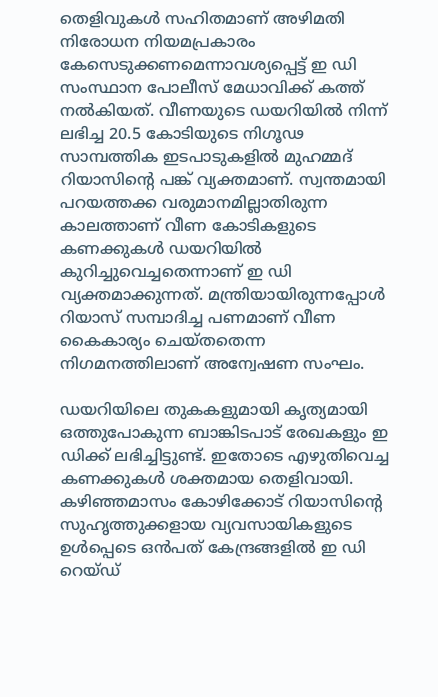തെളിവുകള്‍ സഹിതമാണ് അഴിമതി നിരോധന നിയമപ്രകാരം കേസെടുക്കണമെന്നാവശ്യപ്പെട്ട് ഇ ഡി സംസ്ഥാന പോലീസ് മേധാവിക്ക് കത്ത് നല്‍കിയത്. വീണയുടെ ഡയറിയില്‍ നിന്ന് ലഭിച്ച 20.5 കോടിയുടെ നിഗൂഢ സാമ്പത്തിക ഇടപാടുകളില്‍ മുഹമ്മദ് റിയാസിന്റെ പങ്ക് വ്യക്തമാണ്. സ്വന്തമായി പറയത്തക്ക വരുമാനമില്ലാതിരുന്ന കാലത്താണ് വീണ കോടികളുടെ കണക്കുകള്‍ ഡയറിയില്‍ കുറിച്ചുവെച്ചതെന്നാണ് ഇ ഡി വ്യക്തമാക്കുന്നത്. മന്ത്രിയായിരുന്നപ്പോള്‍ റിയാസ് സമ്പാദിച്ച പണമാണ് വീണ കൈകാര്യം ചെയ്തതെന്ന നിഗമനത്തിലാണ് അന്വേഷണ സംഘം.

ഡയറിയിലെ തുകകളുമായി കൃത്യമായി ഒത്തുപോകുന്ന ബാങ്കിടപാട് രേഖകളും ഇ ഡിക്ക് ലഭിച്ചിട്ടുണ്ട്. ഇതോടെ എഴുതിവെച്ച കണക്കുകള്‍ ശക്തമായ തെളിവായി. കഴിഞ്ഞമാസം കോഴിക്കോട് റിയാസിന്റെ സുഹൃത്തുക്കളായ വ്യവസായികളുടെ ഉള്‍പ്പെടെ ഒന്‍പത് കേന്ദ്രങ്ങളില്‍ ഇ ഡി റെയ്ഡ്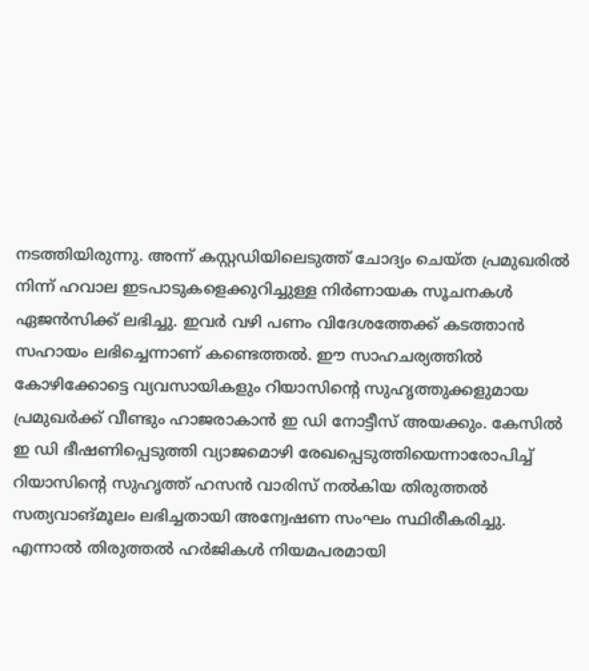നടത്തിയിരുന്നു. അന്ന് കസ്റ്റഡിയിലെടുത്ത് ചോദ്യം ചെയ്ത പ്രമുഖരില്‍ നിന്ന് ഹവാല ഇടപാടുകളെക്കുറിച്ചുള്ള നിര്‍ണായക സൂചനകള്‍ ഏജന്‍സിക്ക് ലഭിച്ചു. ഇവര്‍ വഴി പണം വിദേശത്തേക്ക് കടത്താന്‍ സഹായം ലഭിച്ചെന്നാണ് കണ്ടെത്തല്‍. ഈ സാഹചര്യത്തില്‍ കോഴിക്കോട്ടെ വ്യവസായികളും റിയാസിന്റെ സുഹൃത്തുക്കളുമായ പ്രമുഖര്‍ക്ക് വീണ്ടും ഹാജരാകാന്‍ ഇ ഡി നോട്ടീസ് അയക്കും. കേസില്‍ ഇ ഡി ഭീഷണിപ്പെടുത്തി വ്യാജമൊഴി രേഖപ്പെടുത്തിയെന്നാരോപിച്ച് റിയാസിന്റെ സുഹൃത്ത് ഹസന്‍ വാരിസ് നല്‍കിയ തിരുത്തല്‍ സത്യവാങ്മൂലം ലഭിച്ചതായി അന്വേഷണ സംഘം സ്ഥിരീകരിച്ചു. എന്നാല്‍ തിരുത്തല്‍ ഹര്‍ജികള്‍ നിയമപരമായി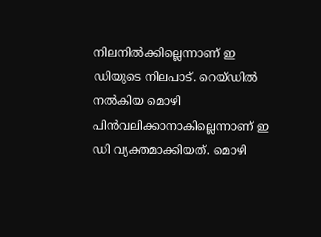നിലനില്‍ക്കില്ലെന്നാണ് ഇ ഡിയുടെ നിലപാട്. റെയ്ഡില്‍ നല്‍കിയ മൊഴി പിന്‍വലിക്കാനാകില്ലെന്നാണ് ഇ ഡി വ്യക്തമാക്കിയത്. മൊഴി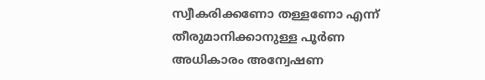സ്വീകരിക്കണോ തള്ളണോ എന്ന് തീരുമാനിക്കാനുള്ള പൂര്‍ണ അധികാരം അന്വേഷണ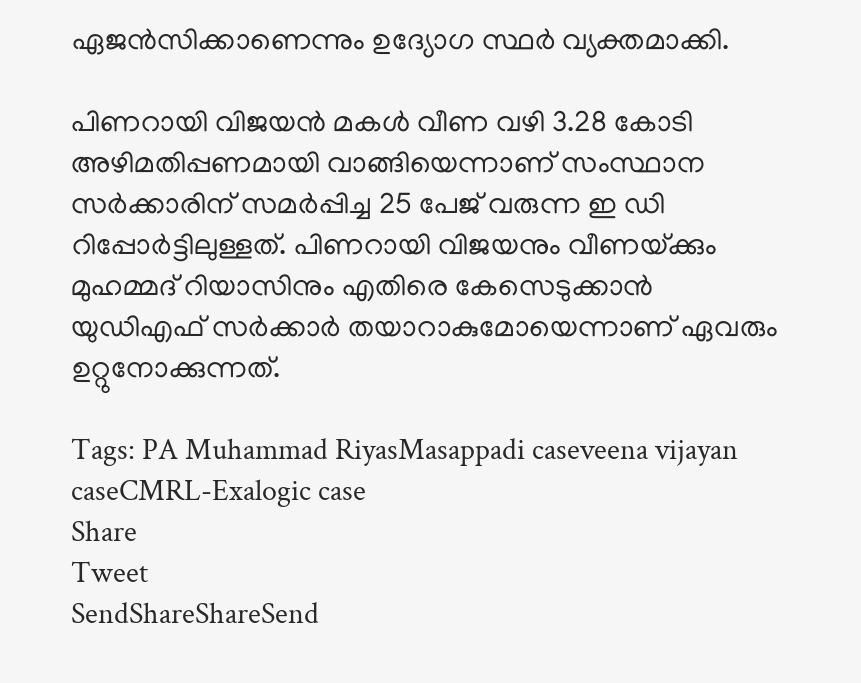ഏജന്‍സിക്കാണെന്നും ഉദ്യോഗ സ്ഥര്‍ വ്യക്തമാക്കി.

പിണറായി വിജയന്‍ മകള്‍ വീണ വഴി 3.28 കോടി അഴിമതിപ്പണമായി വാങ്ങിയെന്നാണ് സംസ്ഥാന സര്‍ക്കാരിന് സമര്‍പ്പിച്ച 25 പേജ് വരുന്ന ഇ ഡി റിപ്പോര്‍ട്ടിലുള്ളത്. പിണറായി വിജയനും വീണയ്‌ക്കും മുഹമ്മദ് റിയാസിനും എതിരെ കേസെടുക്കാന്‍ യുഡിഎഫ് സര്‍ക്കാര്‍ തയാറാകുമോയെന്നാണ് ഏവരും ഉറ്റുനോക്കുന്നത്.

Tags: PA Muhammad RiyasMasappadi caseveena vijayan caseCMRL-Exalogic case
Share
Tweet
SendShareShareSend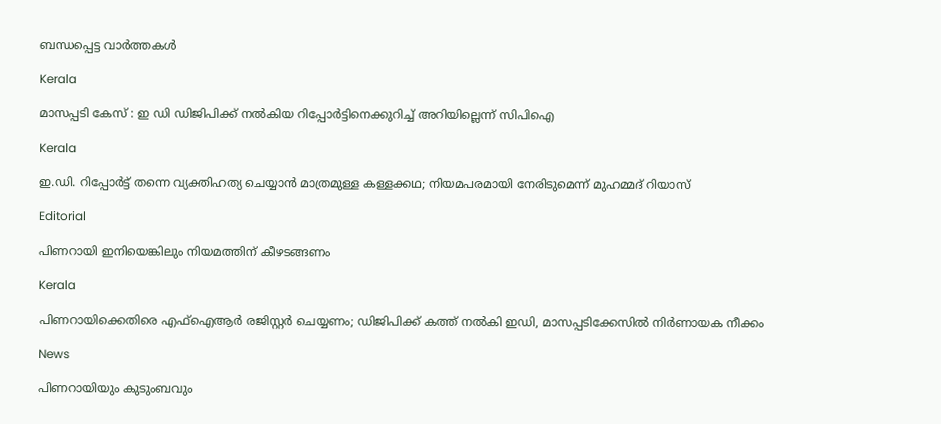ബന്ധപ്പെട്ട വാര്‍ത്തകള്‍

Kerala

മാസപ്പടി കേസ് : ഇ ഡി ഡിജിപിക്ക് നല്‍കിയ റിപ്പോര്‍ട്ടിനെക്കുറിച്ച് അറിയില്ലെന്ന് സിപിഐ

Kerala

ഇ.ഡി. റിപ്പോർട്ട് തന്നെ വ്യക്തിഹത്യ ചെയ്യാൻ മാത്രമുള്ള കള്ളക്കഥ; നിയമപരമായി നേരിടുമെന്ന് മുഹമ്മദ് റിയാസ്

Editorial

പിണറായി ഇനിയെങ്കിലും നിയമത്തിന് കീഴടങ്ങണം

Kerala

പിണറായിക്കെതിരെ എഫ്ഐആർ രജിസ്റ്റർ ചെയ്യണം; ഡിജിപിക്ക് കത്ത് നൽകി ഇഡി, മാസപ്പടിക്കേസിൽ നിർണായക നീക്കം

News

പിണറായിയും കുടുംബവും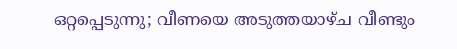ഒറ്റപ്പെടുന്നു; വീണയെ അടുത്തയാഴ്ച വീണ്ടും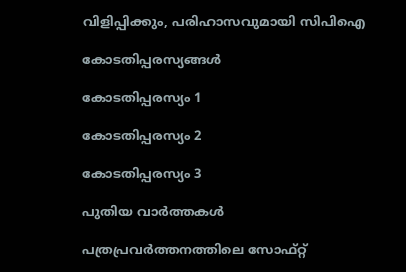വിളിപ്പിക്കും, പരിഹാസവുമായി സിപിഐ

കോടതിപ്പരസ്യങ്ങള്‍

കോടതിപ്പരസ്യം 1

കോടതിപ്പരസ്യം 2

കോടതിപ്പരസ്യം 3

പുതിയ വാര്‍ത്തകള്‍

പത്രപ്രവര്‍ത്തനത്തിലെ സോഫ്റ്റ്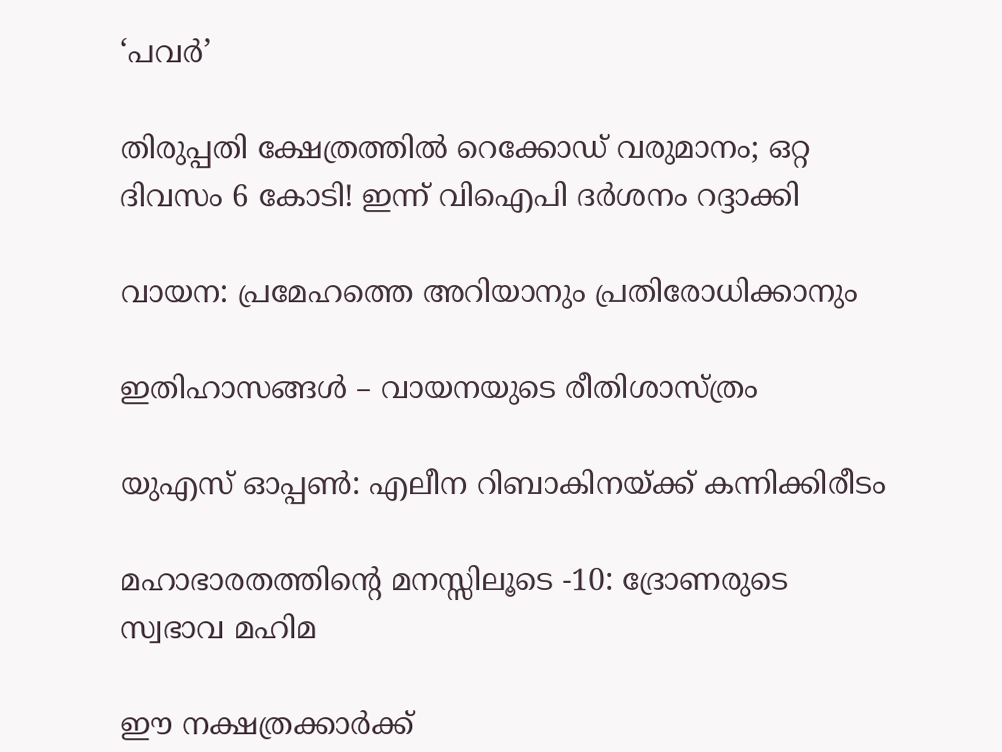‘പവര്‍’

തിരുപ്പതി ക്ഷേത്രത്തിൽ റെക്കോഡ് വരുമാനം; ഒറ്റ ദിവസം 6 കോടി! ഇന്ന് വിഐപി ദര്‍ശനം റദ്ദാക്കി

വായന: പ്രമേഹത്തെ അറിയാനും പ്രതിരോധിക്കാനും

ഇതിഹാസങ്ങള്‍ – വായനയുടെ രീതിശാസ്ത്രം

യുഎസ് ഓപ്പൺ: എലീന റിബാകിനയ്‌ക്ക് കന്നിക്കിരീടം

മഹാഭാരതത്തിന്റെ മനസ്സിലൂടെ -10: ദ്രോണരുടെ സ്വഭാവ മഹിമ

ഈ നക്ഷത്രക്കാർക്ക്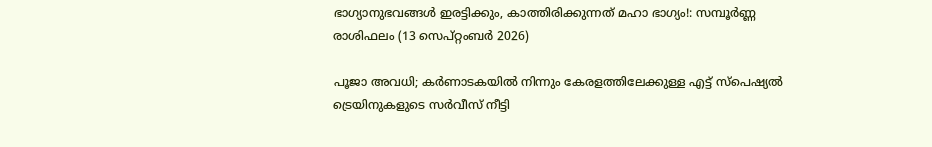ഭാഗ്യാനുഭവങ്ങൾ ഇരട്ടിക്കും, കാത്തിരിക്കുന്നത് മഹാ ഭാഗ്യം!: സമ്പൂർണ്ണ രാശിഫലം (13 സെപ്റ്റംബർ 2026)

പൂജാ അവധി; കര്‍ണാടകയില്‍ നിന്നും കേരളത്തിലേക്കുള്ള എട്ട് സ്പെഷ്യല്‍ ട്രെയിനുകളുടെ സർവീസ് നീട്ടി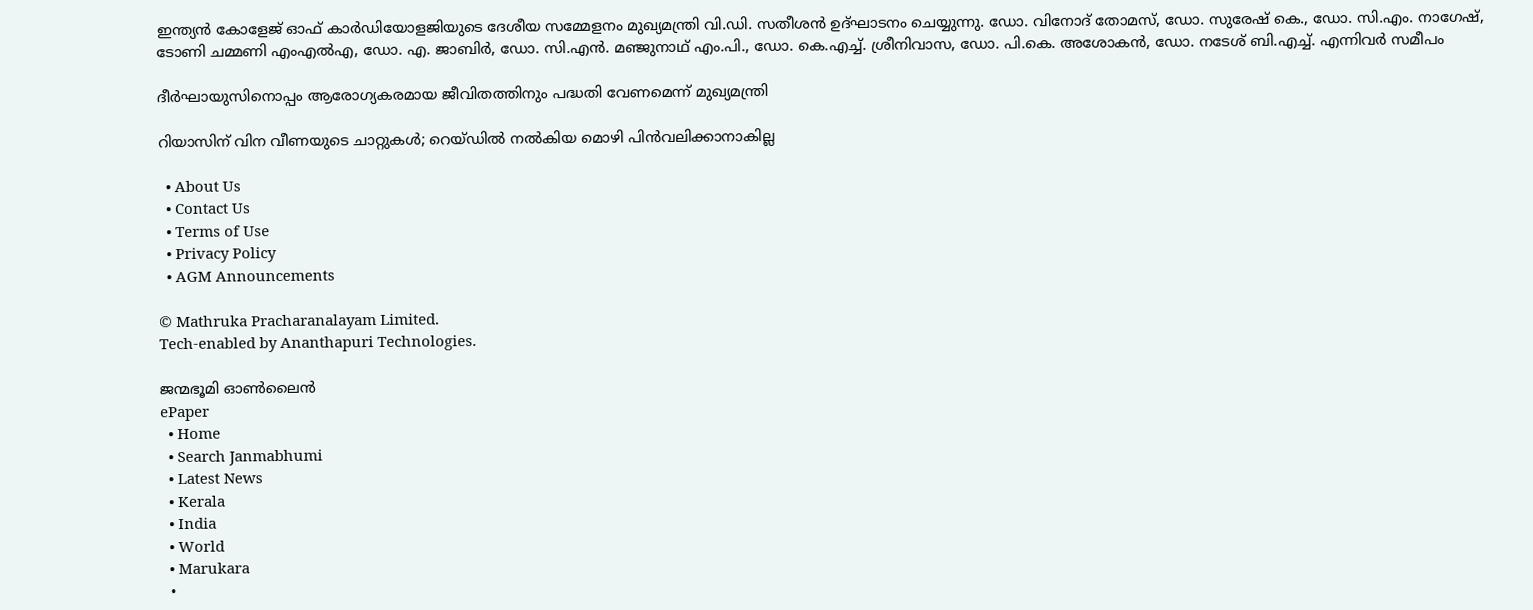ഇന്ത്യന്‍ കോളേജ് ഓഫ് കാര്‍ഡിയോളജിയുടെ ദേശീയ സമ്മേളനം മുഖ്യമന്ത്രി വി.ഡി. സതീശന്‍ ഉദ്ഘാടനം ചെയ്യുന്നു. ഡോ. വിനോദ് തോമസ്, ഡോ. സുരേഷ് കെ., ഡോ. സി.എം. നാഗേഷ്, ടോണി ചമ്മണി എംഎല്‍എ, ഡോ. എ. ജാബിര്‍, ഡോ. സി.എന്‍. മഞ്ജുനാഥ് എം.പി., ഡോ. കെ.എച്ച്. ശ്രീനിവാസ, ഡോ. പി.കെ. അശോകന്‍, ഡോ. നടേശ് ബി.എച്ച്. എന്നിവര്‍ സമീപം

ദീര്‍ഘായുസിനൊപ്പം ആരോഗ്യകരമായ ജീവിതത്തിനും പദ്ധതി വേണമെന്ന് മുഖ്യമന്ത്രി

റിയാസിന് വിന വീണയുടെ ചാറ്റുകള്‍; റെയ്ഡില്‍ നല്‍കിയ മൊഴി പിന്‍വലിക്കാനാകില്ല

  • About Us
  • Contact Us
  • Terms of Use
  • Privacy Policy
  • AGM Announcements

© Mathruka Pracharanalayam Limited.
Tech-enabled by Ananthapuri Technologies.

ജന്മഭൂമി ഓണ്‍ലൈന്‍
ePaper
  • Home
  • Search Janmabhumi
  • Latest News
  • Kerala
  • India
  • World
  • Marukara
  •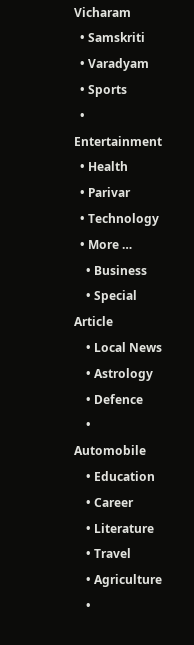Vicharam
  • Samskriti
  • Varadyam
  • Sports
  • Entertainment
  • Health
  • Parivar
  • Technology
  • More …
    • Business
    • Special Article
    • Local News
    • Astrology
    • Defence
    • Automobile
    • Education
    • Career
    • Literature
    • Travel
    • Agriculture
    •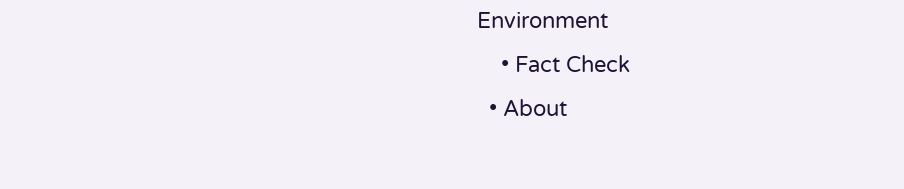Environment
    • Fact Check
  • About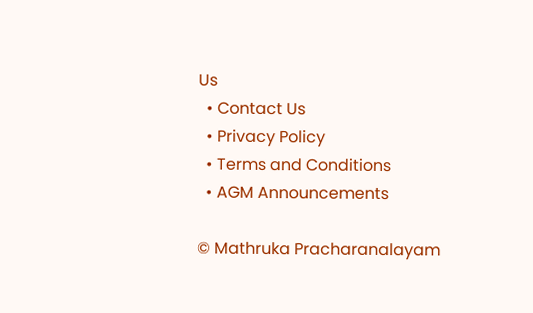Us
  • Contact Us
  • Privacy Policy
  • Terms and Conditions
  • AGM Announcements

© Mathruka Pracharanalayam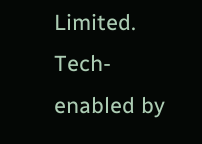Limited.
Tech-enabled by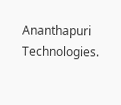Ananthapuri Technologies.